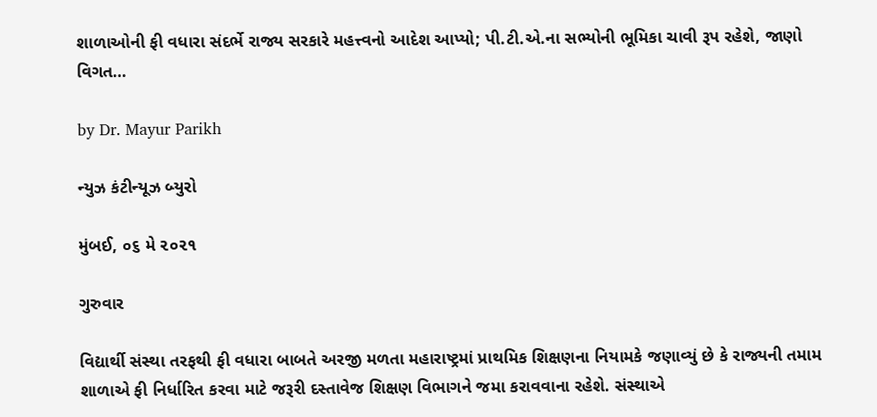શાળાઓની ફી વધારા સંદર્ભે રાજ્ય સરકારે મહત્ત્વનો આદેશ આપ્યો; પી.ટી.એ.ના સભ્યોની ભૂમિકા ચાવી રૂપ રહેશે, જાણો વિગત…

by Dr. Mayur Parikh

ન્યુઝ કંટીન્યૂઝ બ્યુરો

મુંબઈ, ૦૬ મે ૨૦૨૧

ગુરુવાર

વિદ્યાર્થી સંસ્થા તરફથી ફી વધારા બાબતે અરજી મળતા મહારાષ્ટ્રમાં પ્રાથમિક શિક્ષણના નિયામકે જણાવ્યું છે કે રાજ્યની તમામ શાળાએ ફી નિર્ધારિત કરવા માટે જરૂરી દસ્તાવેજ શિક્ષણ વિભાગને જમા કરાવવાના રહેશે. સંસ્થાએ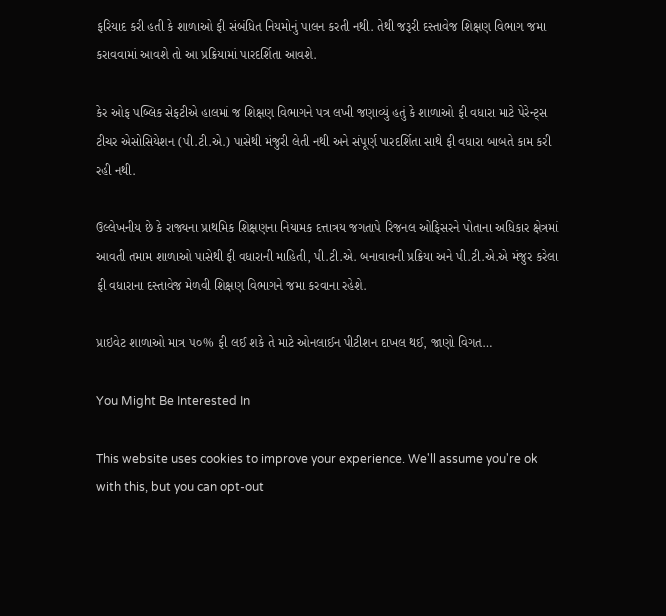ફરિયાદ કરી હતી કે શાળાઓ ફી સંબંધિત નિયમોનું પાલન કરતી નથી. તેથી જરૂરી દસ્તાવેજ શિક્ષણ વિભાગ જમા કરાવવામાં આવશે તો આ પ્રક્રિયામાં પારદર્શિતા આવશે.

કેર ઓફ પબ્લિક સેફટીએ હાલમાં જ શિક્ષણ વિભાગને પત્ર લખી જણાવ્યું હતું કે શાળાઓ ફી વધારા માટે પેરેન્ટ્સ ટીચર એસોસિયેશન (પી.ટી.એ.) પાસેથી મંજુરી લેતી નથી અને સંપૂર્ણ પારદર્શિતા સાથે ફી વધારા બાબતે કામ કરી રહી નથી.

ઉલ્લેખનીય છે કે રાજ્યના પ્રાથમિક શિક્ષણના નિયામક દત્તાત્રય જગતાપે રિજનલ ઓફિસરને પોતાના અધિકાર ક્ષેત્રમાં આવતી તમામ શાળાઓ પાસેથી ફી વધારાની માહિતી, પી.ટી.એ. બનાવાવની પ્રક્રિયા અને પી.ટી.એ.એ મંજુર કરેલા ફી વધારાના દસ્તાવેજ મેળવી શિક્ષણ વિભાગને જમા કરવાના રહેશે.

પ્રાઇવેટ શાળાઓ માત્ર ૫૦% ફી લઈ શકે તે માટે ઓનલાઈન પીટીશન દાખલ થઈ, જાણો વિગત…

You Might Be Interested In

This website uses cookies to improve your experience. We'll assume you're ok with this, but you can opt-out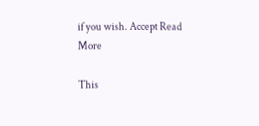if you wish. Accept Read More

This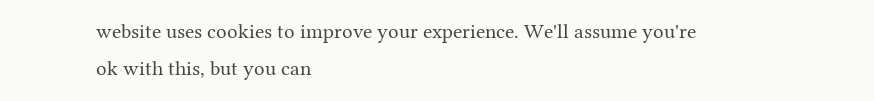website uses cookies to improve your experience. We'll assume you're ok with this, but you can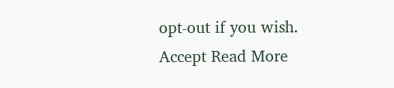opt-out if you wish. Accept Read More